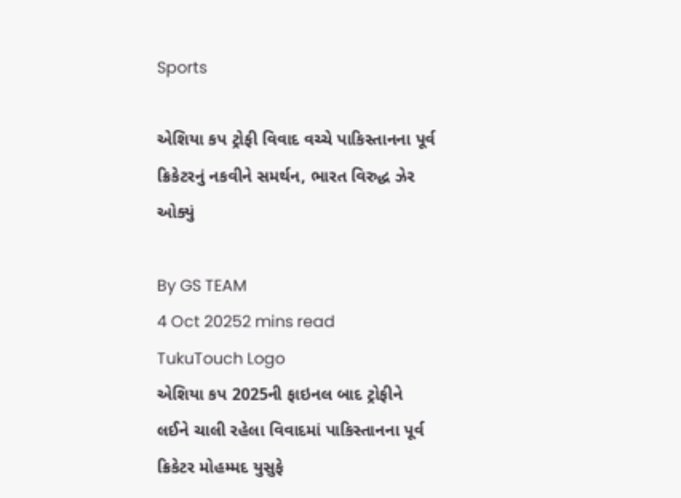Sports

એશિયા કપ ટ્રોફી વિવાદ વચ્ચે પાકિસ્તાનના પૂર્વ ક્રિકેટરનું નકવીને સમર્થન, ભારત વિરુદ્ધ ઝેર ઓક્યું

By GS TEAM
4 Oct 20252 mins read
TukuTouch Logo
એશિયા કપ 2025ની ફાઇનલ બાદ ટ્રોફીને લઈને ચાલી રહેલા વિવાદમાં પાકિસ્તાનના પૂર્વ ક્રિકેટર મોહમ્મદ યુસુફે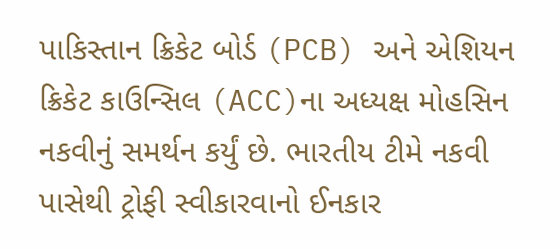પાકિસ્તાન ક્રિકેટ બોર્ડ (PCB) અને એશિયન ક્રિકેટ કાઉન્સિલ (ACC)ના અધ્યક્ષ મોહસિન નકવીનું સમર્થન કર્યું છે. ભારતીય ટીમે નકવી પાસેથી ટ્રોફી સ્વીકારવાનો ઈનકાર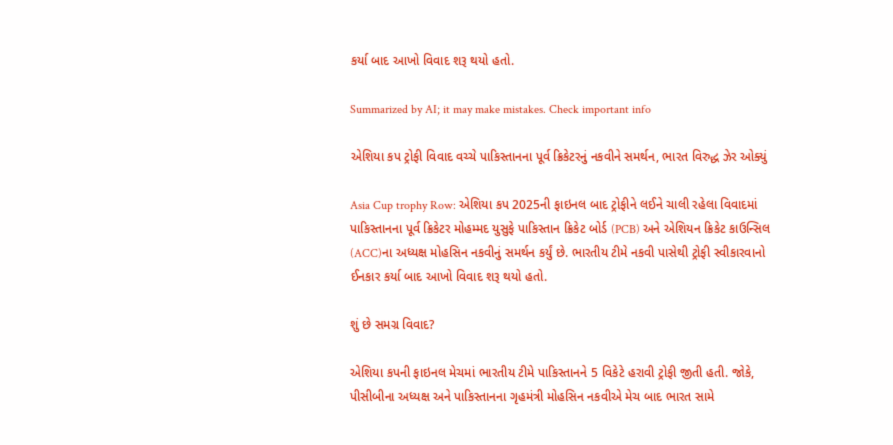કર્યા બાદ આખો વિવાદ શરૂ થયો હતો.

Summarized by AI; it may make mistakes. Check important info

એશિયા કપ ટ્રોફી વિવાદ વચ્ચે પાકિસ્તાનના પૂર્વ ક્રિકેટરનું નકવીને સમર્થન, ભારત વિરુદ્ધ ઝેર ઓક્યું

Asia Cup trophy Row: એશિયા કપ 2025ની ફાઇનલ બાદ ટ્રોફીને લઈને ચાલી રહેલા વિવાદમાં પાકિસ્તાનના પૂર્વ ક્રિકેટર મોહમ્મદ યુસુફે પાકિસ્તાન ક્રિકેટ બોર્ડ (PCB) અને એશિયન ક્રિકેટ કાઉન્સિલ (ACC)ના અધ્યક્ષ મોહસિન નકવીનું સમર્થન કર્યું છે. ભારતીય ટીમે નકવી પાસેથી ટ્રોફી સ્વીકારવાનો ઈનકાર કર્યા બાદ આખો વિવાદ શરૂ થયો હતો.

શું છે સમગ્ર વિવાદ?

એશિયા કપની ફાઇનલ મેચમાં ભારતીય ટીમે પાકિસ્તાનને 5 વિકેટે હરાવી ટ્રોફી જીતી હતી. જોકે, પીસીબીના અધ્યક્ષ અને પાકિસ્તાનના ગૃહમંત્રી મોહસિન નકવીએ મેચ બાદ ભારત સામે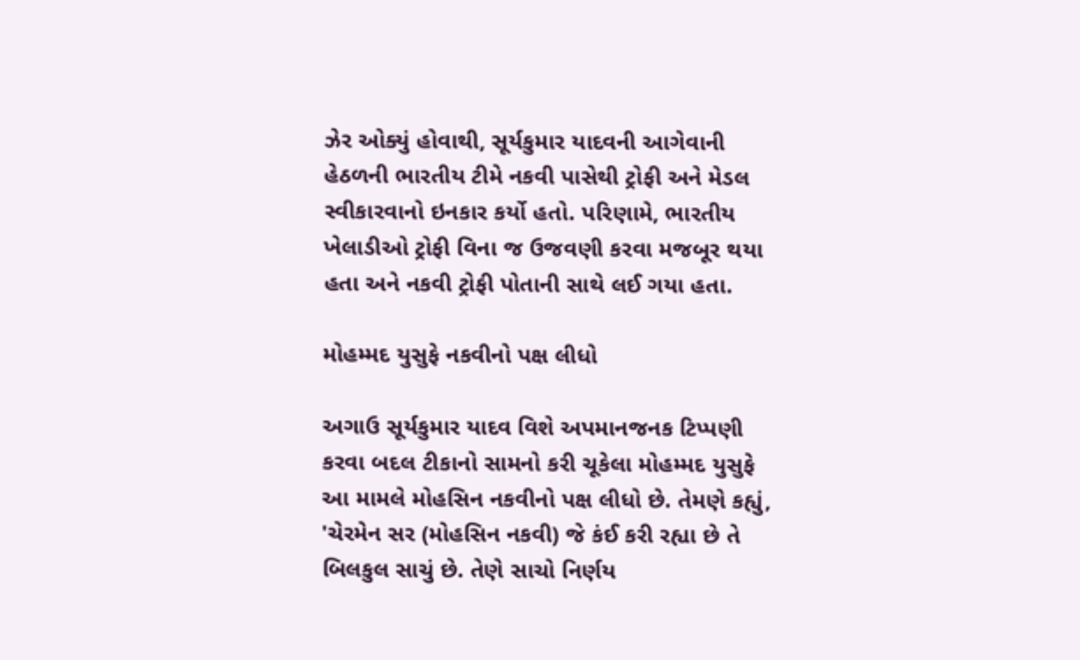ઝેર ઓક્યું હોવાથી, સૂર્યકુમાર યાદવની આગેવાની હેઠળની ભારતીય ટીમે નકવી પાસેથી ટ્રોફી અને મેડલ સ્વીકારવાનો ઇનકાર કર્યો હતો. પરિણામે, ભારતીય ખેલાડીઓ ટ્રોફી વિના જ ઉજવણી કરવા મજબૂર થયા હતા અને નકવી ટ્રોફી પોતાની સાથે લઈ ગયા હતા.

મોહમ્મદ યુસુફે નકવીનો પક્ષ લીધો

અગાઉ સૂર્યકુમાર યાદવ વિશે અપમાનજનક ટિપ્પણી કરવા બદલ ટીકાનો સામનો કરી ચૂકેલા મોહમ્મદ યુસુફે આ મામલે મોહસિન નકવીનો પક્ષ લીધો છે. તેમણે કહ્યું, 'ચેરમેન સર (મોહસિન નકવી) જે કંઈ કરી રહ્યા છે તે બિલકુલ સાચું છે. તેણે સાચો નિર્ણય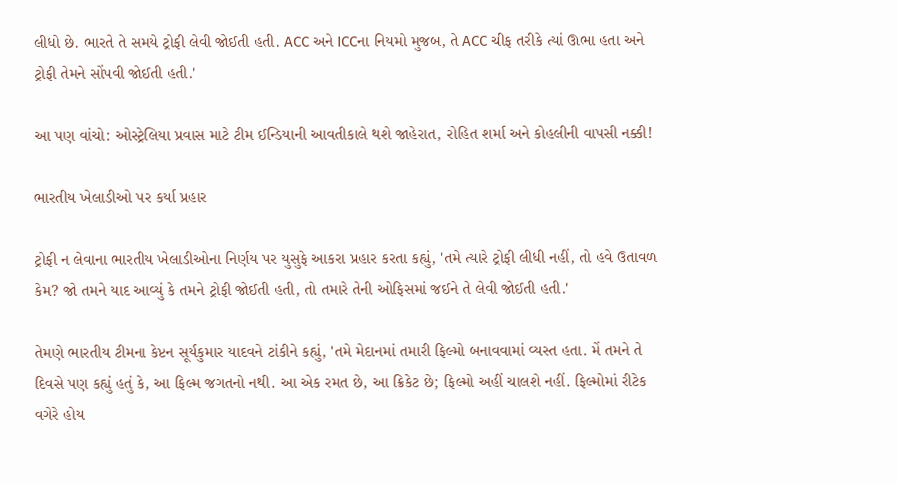લીધો છે. ભારતે તે સમયે ટ્રોફી લેવી જોઈતી હતી. ACC અને ICCના નિયમો મુજબ, તે ACC ચીફ તરીકે ત્યાં ઊભા હતા અને ટ્રોફી તેમને સોંપવી જોઈતી હતી.'

આ પણ વાંચો: ઓસ્ટ્રેલિયા પ્રવાસ માટે ટીમ ઈન્ડિયાની આવતીકાલે થશે જાહેરાત, રોહિત શર્મા અને કોહલીની વાપસી નક્કી!

ભારતીય ખેલાડીઓ પર કર્યા પ્રહાર

ટ્રોફી ન લેવાના ભારતીય ખેલાડીઓના નિર્ણય પર યુસુફે આકરા પ્રહાર કરતા કહ્યું, 'તમે ત્યારે ટ્રોફી લીધી નહીં, તો હવે ઉતાવળ કેમ? જો તમને યાદ આવ્યું કે તમને ટ્રોફી જોઈતી હતી, તો તમારે તેની ઓફિસમાં જઈને તે લેવી જોઈતી હતી.'

તેમણે ભારતીય ટીમના કેપ્ટન સૂર્યકુમાર યાદવને ટાંકીને કહ્યું, 'તમે મેદાનમાં તમારી ફિલ્મો બનાવવામાં વ્યસ્ત હતા. મેં તમને તે દિવસે પણ કહ્યું હતું કે, આ ફિલ્મ જગતનો નથી. આ એક રમત છે, આ ક્રિકેટ છે; ફિલ્મો અહીં ચાલશે નહીં. ફિલ્મોમાં રીટેક વગેરે હોય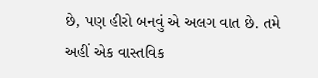છે, પણ હીરો બનવું એ અલગ વાત છે. તમે અહીં એક વાસ્તવિક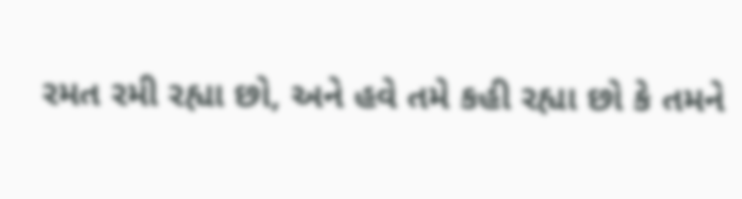રમત રમી રહ્યા છો, અને હવે તમે કહી રહ્યા છો કે તમને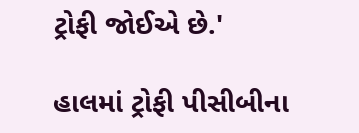ટ્રોફી જોઈએ છે.'

હાલમાં ટ્રોફી પીસીબીના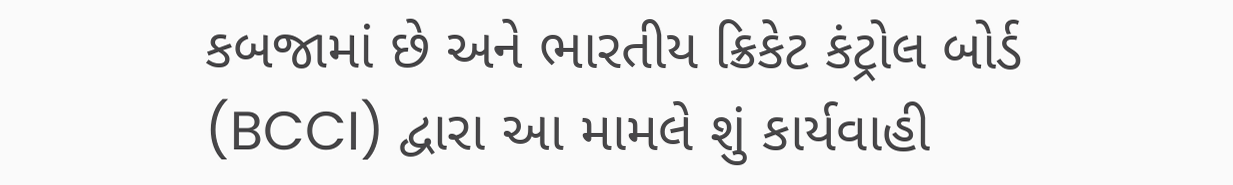કબજામાં છે અને ભારતીય ક્રિકેટ કંટ્રોલ બોર્ડ (BCCI) દ્વારા આ મામલે શું કાર્યવાહી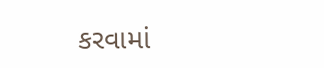કરવામાં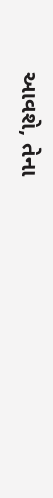આવશે, તેના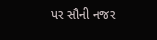પર સૌની નજર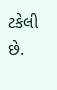ટકેલી છે.